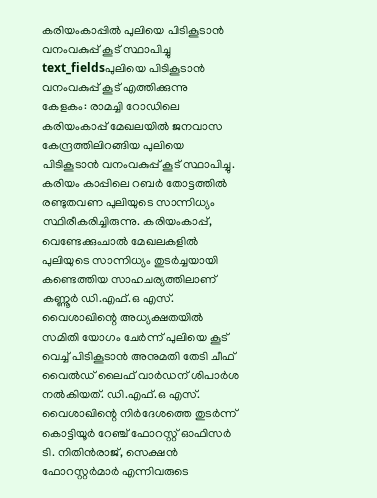കരിയംകാപ്പിൽ പുലിയെ പിടികൂടാൻ വനംവകുപ്പ് കൂട് സ്ഥാപിച്ചു
text_fieldsപുലിയെ പിടികൂടാൻ വനംവകുപ്പ് കൂട് എത്തിക്കുന്നു
കേളകം: രാമച്ചി റോഡിലെ കരിയംകാപ്പ് മേഖലയിൽ ജനവാസ കേന്ദ്രത്തിലിറങ്ങിയ പുലിയെ പിടികൂടാൻ വനംവകുപ്പ് കൂട് സ്ഥാപിച്ചു.
കരിയം കാപ്പിലെ റബർ തോട്ടത്തിൽ രണ്ടുതവണ പുലിയുടെ സാന്നിധ്യം സ്ഥിരീകരിച്ചിരുന്നു. കരിയംകാപ്പ്, വെണ്ടേക്കുംചാൽ മേഖലകളിൽ പുലിയുടെ സാന്നിധ്യം തുടർച്ചയായി കണ്ടെത്തിയ സാഹചര്യത്തിലാണ് കണ്ണൂർ ഡി.എഫ്.ഒ എസ്. വൈശാഖിന്റെ അധ്യക്ഷതയിൽ സമിതി യോഗം ചേർന്ന് പുലിയെ കൂട് വെച്ച് പിടികൂടാൻ അനുമതി തേടി ചീഫ് വൈൽഡ് ലൈഫ് വാർഡന് ശിപാർശ നൽകിയത്. ഡി.എഫ്.ഒ എസ്. വൈശാഖിന്റെ നിർദേശത്തെ തുടർന്ന് കൊട്ടിയൂർ റേഞ്ച് ഫോറസ്റ്റ് ഓഫിസർ ടി. നിതിൻരാജ്, സെക്ഷൻ ഫോറസ്റ്റർമാർ എന്നിവരുടെ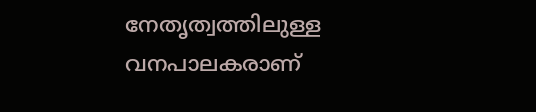നേതൃത്വത്തിലുള്ള വനപാലകരാണ്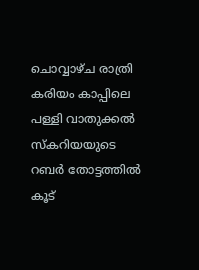ചൊവ്വാഴ്ച രാത്രി കരിയം കാപ്പിലെ പള്ളി വാതുക്കൽ സ്കറിയയുടെ റബർ തോട്ടത്തിൽ കൂട്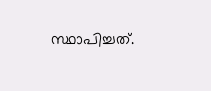സ്ഥാപിച്ചത്.